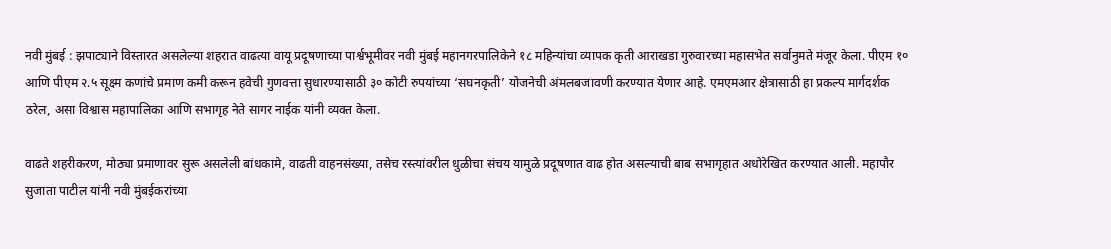नवी मुंबई : झपाट्याने विस्तारत असलेल्या शहरात वाढत्या वायू प्रदूषणाच्या पार्श्वभूमीवर नवी मुंबई महानगरपालिकेने १८ महिन्यांचा व्यापक कृती आराखडा गुरुवारच्या महासभेत सर्वानुमते मंजूर केला. पीएम १० आणि पीएम २.५ सूक्ष्म कणांचे प्रमाण कमी करून हवेची गुणवत्ता सुधारण्यासाठी ३० कोटी रुपयांच्या ‘सघनकृती’ योजनेची अंमलबजावणी करण्यात येणार आहे. एमएमआर क्षेत्रासाठी हा प्रकल्प मार्गदर्शक ठरेल, असा विश्वास महापालिका आणि सभागृह नेते सागर नाईक यांनी व्यक्त केला.

वाढते शहरीकरण, मोठ्या प्रमाणावर सुरू असलेली बांधकामे, वाढती वाहनसंख्या, तसेच रस्त्यांवरील धुळीचा संचय यामुळे प्रदूषणात वाढ होत असल्याची बाब सभागृहात अधोरेखित करण्यात आली. महापौर सुजाता पाटील यांनी नवी मुंबईकरांच्या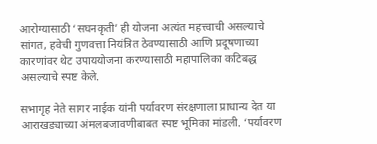आरोग्यासाठी ‘सघनकृती’ ही योजना अत्यंत महत्त्वाची असल्याचे सांगत, हवेची गुणवत्ता नियंत्रित ठेवण्यासाठी आणि प्रदूषणाच्या कारणांवर थेट उपाययोजना करण्यासाठी महापालिका कटिबद्ध असल्याचे स्पष्ट केले.

सभागृह नेते सागर नाईक यांनी पर्यावरण संरक्षणाला प्राधान्य देत या आराखड्याच्या अंमलबजावणीबाबत स्पष्ट भूमिका मांडली. ‘पर्यावरण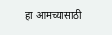हा आमच्यासाठी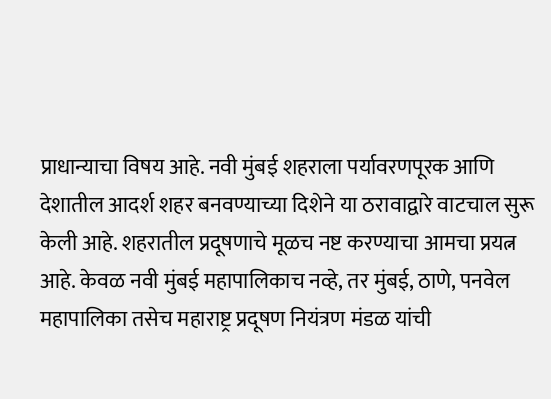प्राधान्याचा विषय आहे. नवी मुंबई शहराला पर्यावरणपूरक आणि देशातील आदर्श शहर बनवण्याच्या दिशेने या ठरावाद्वारे वाटचाल सुरू केली आहे. शहरातील प्रदूषणाचे मूळच नष्ट करण्याचा आमचा प्रयत्न आहे. केवळ नवी मुंबई महापालिकाच नव्हे, तर मुंबई, ठाणे, पनवेल महापालिका तसेच महाराष्ट्र प्रदूषण नियंत्रण मंडळ यांची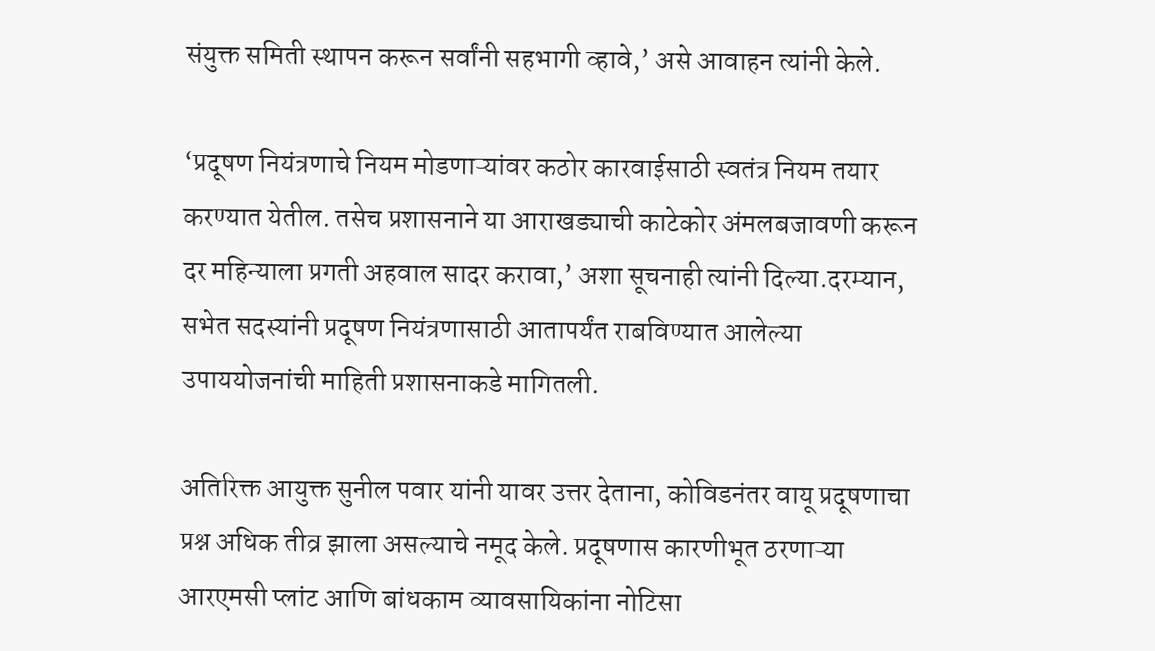संयुक्त समिती स्थापन करून सर्वांनी सहभागी व्हावे,’ असे आवाहन त्यांनी केले.

‘प्रदूषण नियंत्रणाचे नियम मोडणाऱ्यांवर कठोर कारवाईसाठी स्वतंत्र नियम तयार करण्यात येतील. तसेच प्रशासनाने या आराखड्याची काटेकोर अंमलबजावणी करून दर महिन्याला प्रगती अहवाल सादर करावा,’ अशा सूचनाही त्यांनी दिल्या.दरम्यान, सभेत सदस्यांनी प्रदूषण नियंत्रणासाठी आतापर्यंत राबविण्यात आलेल्या उपाययोजनांची माहिती प्रशासनाकडे मागितली.

अतिरिक्त आयुक्त सुनील पवार यांनी यावर उत्तर देताना, कोविडनंतर वायू प्रदूषणाचा प्रश्न अधिक तीव्र झाला असल्याचे नमूद केले. प्रदूषणास कारणीभूत ठरणाऱ्या आरएमसी प्लांट आणि बांधकाम व्यावसायिकांना नोटिसा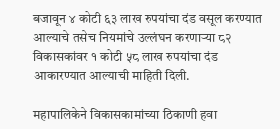बजावून ४ कोटी ६३ लाख रुपयांचा दंड वसूल करण्यात आल्याचे तसेच नियमांचे उल्लंघन करणाऱ्या ८२ विकासकांवर १ कोटी ५८ लाख रुपयांचा दंड आकारण्यात आल्याची माहिती दिली.

महापालिकेने विकासकामांच्या ठिकाणी हवा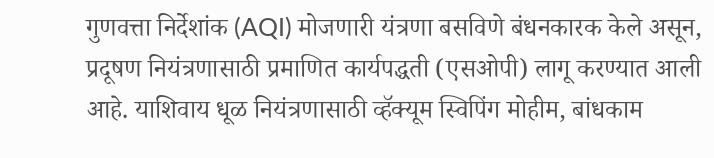गुणवत्ता निर्देशांक (AQI) मोजणारी यंत्रणा बसविणे बंधनकारक केले असून, प्रदूषण नियंत्रणासाठी प्रमाणित कार्यपद्धती (एसओपी) लागू करण्यात आली आहे. याशिवाय धूळ नियंत्रणासाठी व्हॅक्यूम स्विपिंग मोहीम, बांधकाम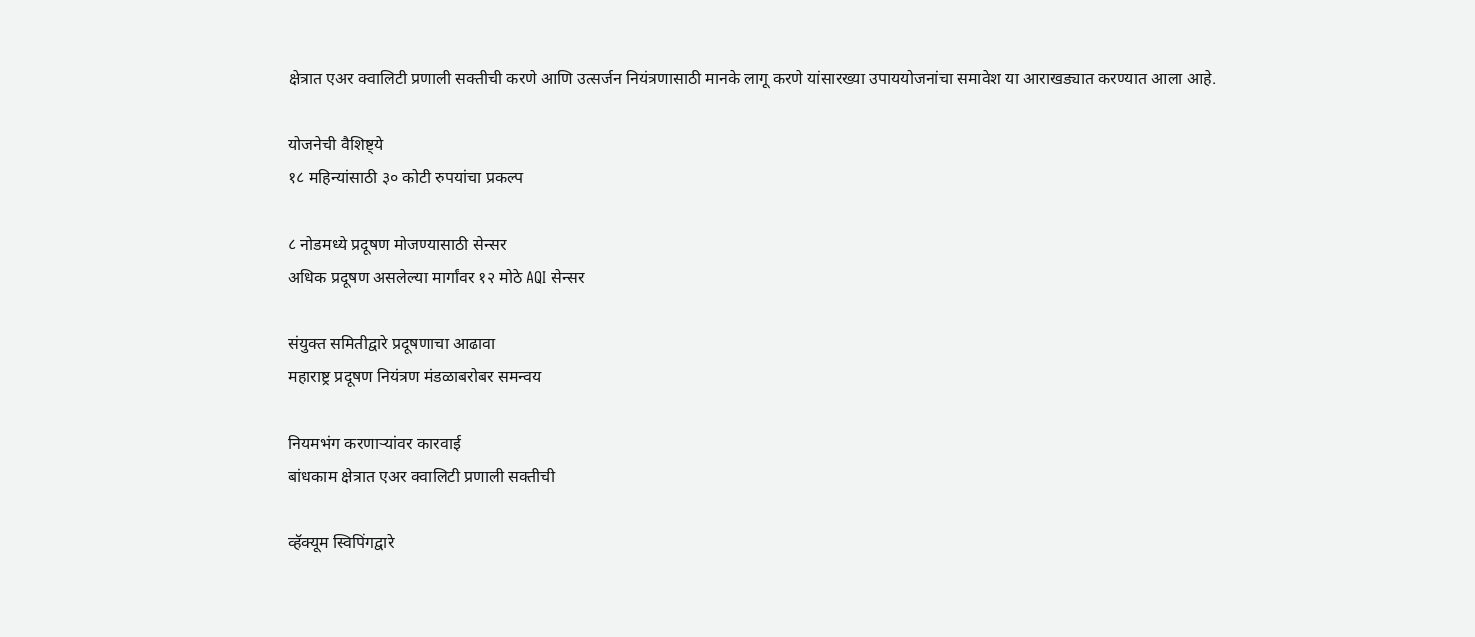क्षेत्रात एअर क्वालिटी प्रणाली सक्तीची करणे आणि उत्सर्जन नियंत्रणासाठी मानके लागू करणे यांसारख्या उपाययोजनांचा समावेश या आराखड्यात करण्यात आला आहे.

योजनेची वैशिष्ट्ये
१८ महिन्यांसाठी ३० कोटी रुपयांचा प्रकल्प

८ नोडमध्ये प्रदूषण मोजण्यासाठी सेन्सर
अधिक प्रदूषण असलेल्या मार्गांवर १२ मोठे AQI सेन्सर

संयुक्त समितीद्वारे प्रदूषणाचा आढावा
महाराष्ट्र प्रदूषण नियंत्रण मंडळाबरोबर समन्वय

नियमभंग करणाऱ्यांवर कारवाई
बांधकाम क्षेत्रात एअर क्वालिटी प्रणाली सक्तीची

व्हॅक्यूम स्विपिंगद्वारे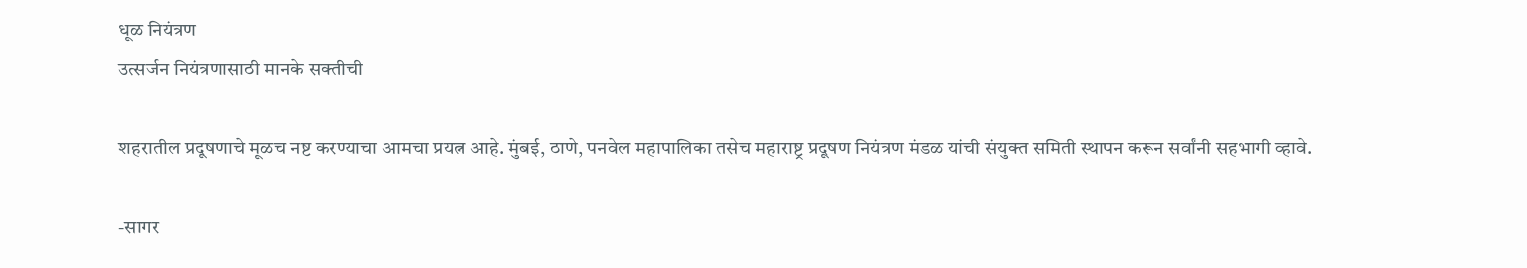धूळ नियंत्रण
उत्सर्जन नियंत्रणासाठी मानके सक्तीची

शहरातील प्रदूषणाचे मूळच नष्ट करण्याचा आमचा प्रयत्न आहे. मुंबई, ठाणे, पनवेल महापालिका तसेच महाराष्ट्र प्रदूषण नियंत्रण मंडळ यांची संयुक्त समिती स्थापन करून सर्वांनी सहभागी व्हावे.

-सागर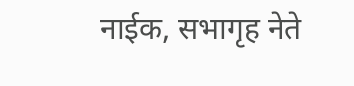नाईक, सभागृह नेते